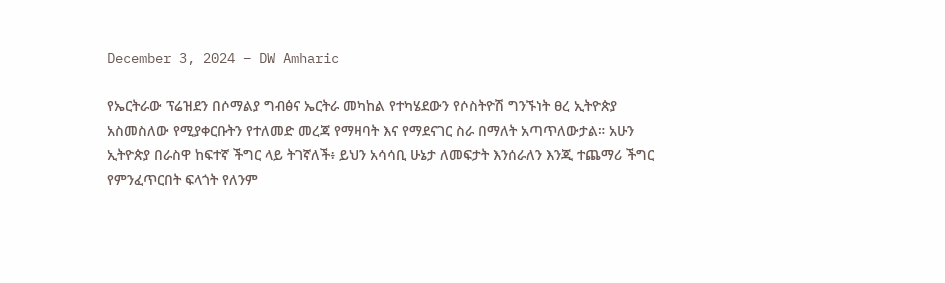December 3, 2024 – DW Amharic

የኤርትራው ፕሬዝደን በሶማልያ ግብፅና ኤርትራ መካከል የተካሄደውን የሶስትዮሽ ግንኙነት ፀረ ኢትዮጵያ አስመስለው የሚያቀርቡትን የተለመድ መረጃ የማዛባት እና የማደናገር ስራ በማለት አጣጥለውታል። አሁን ኢትዮጵያ በራስዋ ከፍተኛ ችግር ላይ ትገኛለች፥ ይህን አሳሳቢ ሁኔታ ለመፍታት እንሰራለን እንጂ ተጨማሪ ችግር የምንፈጥርበት ፍላጎት የለንም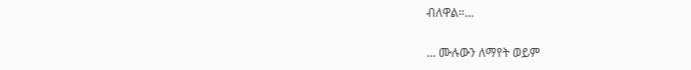ብለዋል።…

… ሙሉውን ለማየት ወይም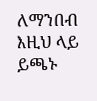ለማንበብ እዚህ ላይ ይጫኑ